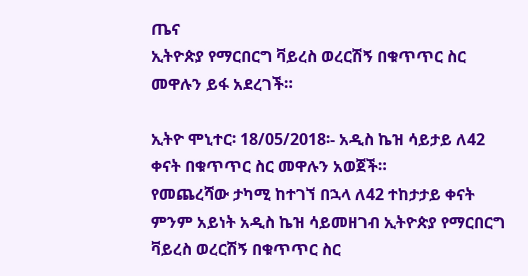ጤና
ኢትዮጵያ የማርበርግ ቫይረስ ወረርሽኝ በቁጥጥር ስር መዋሉን ይፋ አደረገች።

ኢትዮ ሞኒተር፡ 18/05/2018፡- አዲስ ኬዝ ሳይታይ ለ42 ቀናት በቁጥጥር ስር መዋሉን አወጀች።
የመጨረሻው ታካሚ ከተገኘ በኋላ ለ42 ተከታታይ ቀናት ምንም አይነት አዲስ ኬዝ ሳይመዘገብ ኢትዮጵያ የማርበርግ ቫይረስ ወረርሽኝ በቁጥጥር ስር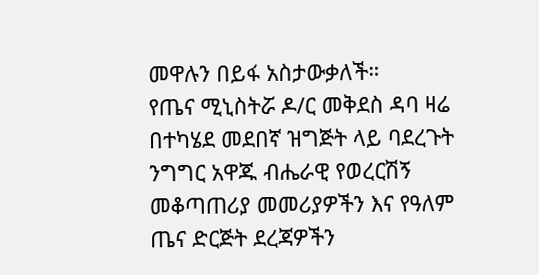መዋሉን በይፋ አስታውቃለች።
የጤና ሚኒስትሯ ዶ/ር መቅደስ ዳባ ዛሬ በተካሄደ መደበኛ ዝግጅት ላይ ባደረጉት ንግግር አዋጁ ብሔራዊ የወረርሽኝ መቆጣጠሪያ መመሪያዎችን እና የዓለም ጤና ድርጅት ደረጃዎችን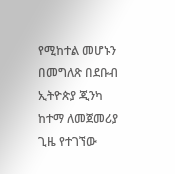የሚከተል መሆኑን በመግለጽ በደቡብ ኢትዮጵያ ጂንካ ከተማ ለመጀመሪያ ጊዜ የተገኘው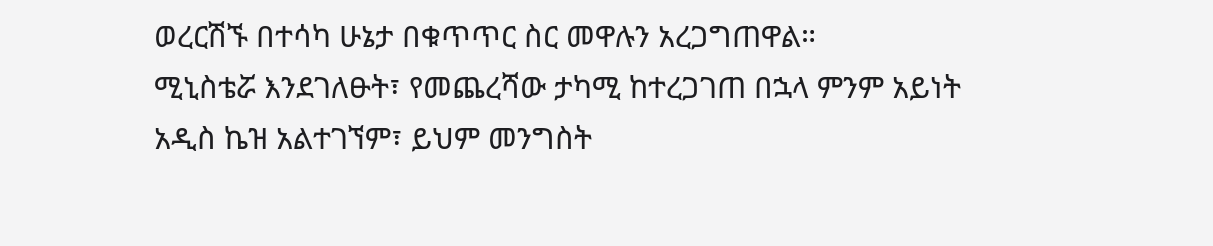ወረርሽኙ በተሳካ ሁኔታ በቁጥጥር ስር መዋሉን አረጋግጠዋል።
ሚኒስቴሯ እንደገለፁት፣ የመጨረሻው ታካሚ ከተረጋገጠ በኋላ ምንም አይነት አዲስ ኬዝ አልተገኘም፣ ይህም መንግስት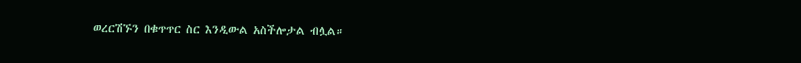ወረርሽኙን በቁጥጥር ስር እንዲውል አስችሎታል ብሏል።